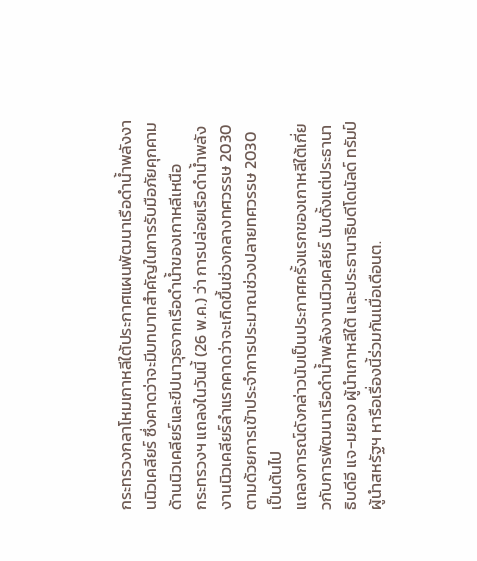กระทรวงกลาโหมเกาหลีใต้ประกาศแผนพัฒนาเรือดำน้ำพลังงานนิวเคลียร์ ซึ่งคาดว่าจะมีบทบาทสำคัญในการรับมือภัยคุกคามด้านนิวเคลียร์และขีปนาวุธจากเรือดำน้ำของเกาหลีเหนือ
กระทรวงฯ แถลงในวันนี้ (26 พ.ค.) ว่า การปล่อยเรือดำน้ำพลังงานนิวเคลียร์ลำแรกคาดว่าจะเกิดขึ้นช่วงกลางทศวรรษ 2030 ตามด้วยการเข้าประจำการประมาณช่วงปลายทศวรรษ 2030 เป็นต้นไป
แถลงการณ์ดังกล่าวนับเป็นประกาศครั้งแรกของเกาหลีใต้เกี่ยวกับการพัฒนาเรือดำน้ำพลังงานนิวเคลียร์ นับตั้งแต่ประธานาธิบดีอี แจ-มยอง ผู้นำเกาหลีใต้ และประธานาธิบดีโดนัลด์ ทรัมป์ ผู้นำสหรัฐฯ หารือเรื่องนี้ร่วมกันเมื่อเดือนต.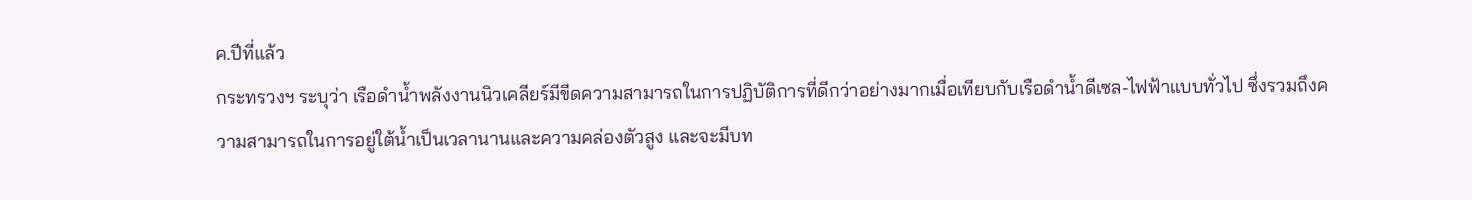ค.ปีที่แล้ว
กระทรวงฯ ระบุว่า เรือดำน้ำพลังงานนิวเคลียร์มีขีดความสามารถในการปฏิบัติการที่ดีกว่าอย่างมากเมื่อเทียบกับเรือดำน้ำดีเซล-ไฟฟ้าแบบทั่วไป ซึ่งรวมถึงความสามารถในการอยู่ใต้น้ำเป็นเวลานานและความคล่องตัวสูง และจะมีบท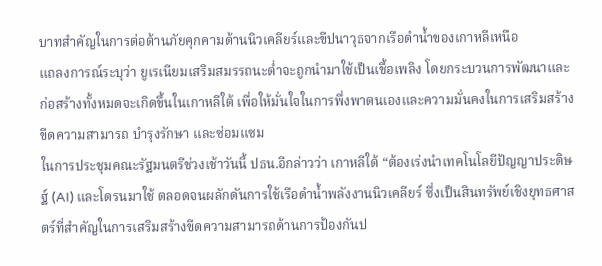บาทสำคัญในการต่อต้านภัยคุกคามด้านนิวเคลียร์และขีปนาวุธจากเรือดำน้ำของเกาหลีเหนือ
แถลงการณ์ระบุว่า ยูเรเนียมเสริมสมรรถนะต่ำจะถูกนำมาใช้เป็นเชื้อเพลิง โดยกระบวนการพัฒนาและก่อสร้างทั้งหมดจะเกิดขึ้นในเกาหลีใต้ เพื่อให้มั่นใจในการพึ่งพาตนเองและความมั่นคงในการเสริมสร้างขีดความสามารถ บำรุงรักษา และซ่อมแซม
ในการประชุมคณะรัฐมนตรีช่วงเช้าวันนี้ ปธน.อีกล่าวว่า เกาหลีใต้ “ต้องเร่งนำเทคโนโลยีปัญญาประดิษฐ์ (AI) และโดรนมาใช้ ตลอดจนผลักดันการใช้เรือดำน้ำพลังงานนิวเคลียร์ ซึ่งเป็นสินทรัพย์เชิงยุทธศาสตร์ที่สำคัญในการเสริมสร้างขีดความสามารถด้านการป้องกันป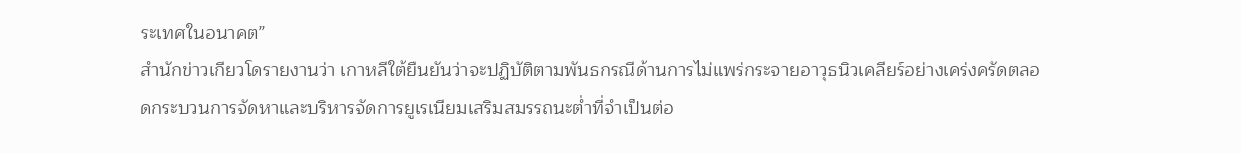ระเทศในอนาคต”
สำนักข่าวเกียวโดรายงานว่า เกาหลีใต้ยืนยันว่าจะปฏิบัติตามพันธกรณีด้านการไม่แพร่กระจายอาวุธนิวเคลียร์อย่างเคร่งครัดตลอดกระบวนการจัดหาและบริหารจัดการยูเรเนียมเสริมสมรรถนะต่ำที่จำเป็นต่อ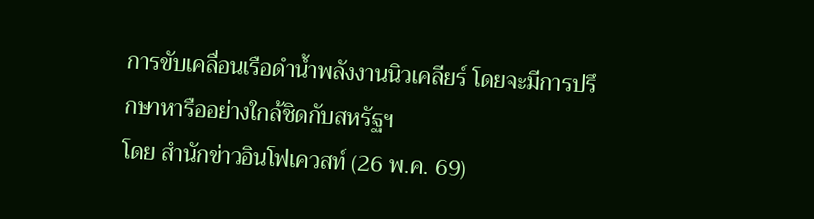การขับเคลื่อนเรือดำน้ำพลังงานนิวเคลียร์ โดยจะมีการปรึกษาหารืออย่างใกล้ชิดกับสหรัฐฯ
โดย สำนักข่าวอินโฟเควสท์ (26 พ.ค. 69)